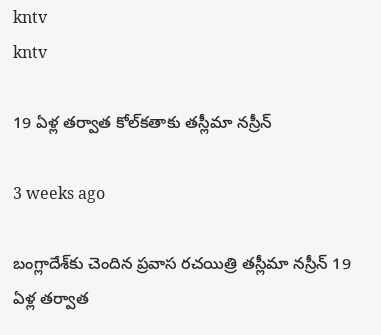kntv
kntv

19 ఏళ్ల తర్వాత కోల్‌కతాకు తస్లీమా నస్రీన్

3 weeks ago

బంగ్లాదేశ్‌కు చెందిన ప్రవాస రచయిత్రి తస్లీమా నస్రీన్ 19 ఏళ్ల తర్వాత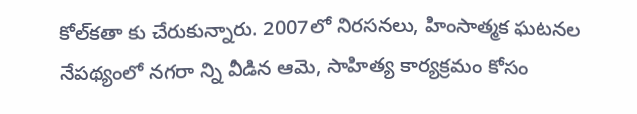కోల్‌కతా కు చేరుకున్నారు. 2007లో నిరసనలు, హింసాత్మక ఘటనల నేపథ్యంలో నగరా న్ని వీడిన ఆమె, సాహిత్య కార్యక్రమం కోసం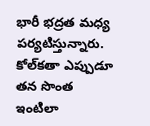భారీ భద్రత మధ్య పర్యటిస్తున్నారు. కోల్‌కతా ఎప్పుడూ తన సొంత ఇంటిలా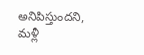అనిపిస్తుందని, మళ్లీ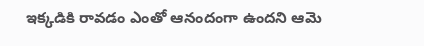ఇక్కడికి రావడం ఎంతో ఆనందంగా ఉందని ఆమె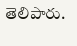తెలిపారు.